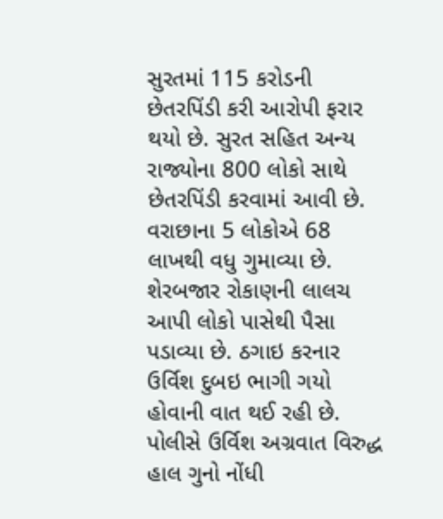સુરતમાં 115 કરોડની છેતરપિંડી કરી આરોપી ફરાર થયો છે. સુરત સહિત અન્ય રાજ્યોના 800 લોકો સાથે છેતરપિંડી કરવામાં આવી છે. વરાછાના 5 લોકોએ 68 લાખથી વધુ ગુમાવ્યા છે. શેરબજાર રોકાણની લાલચ આપી લોકો પાસેથી પૈસા પડાવ્યા છે. ઠગાઇ કરનાર ઉર્વિશ દુબઇ ભાગી ગયો હોવાની વાત થઈ રહી છે. પોલીસે ઉર્વિશ અગ્રવાત વિરુદ્ધ હાલ ગુનો નોંધી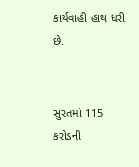કાર્યવાહી હાથ ધરી છે.


સુરતમાં 115 કરોડની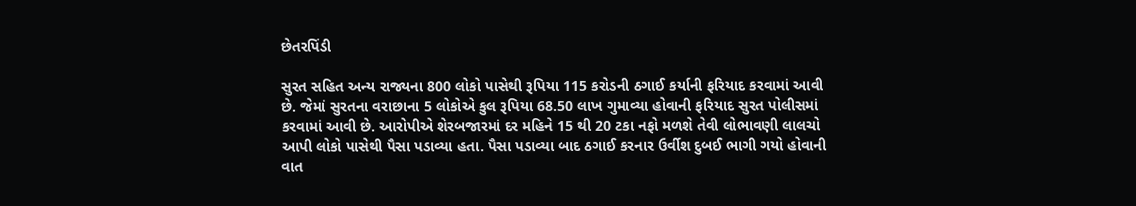છેતરપિંડી

સુરત સહિત અન્ય રાજ્યના 800 લોકો પાસેથી રૂપિયા 115 કરોડની ઠગાઈ કર્યાની ફરિયાદ કરવામાં આવી છે. જેમાં સુરતના વરાછાના 5 લોકોએ કુલ રૂપિયા 68.50 લાખ ગુમાવ્યા હોવાની ફરિયાદ સુરત પોલીસમાં કરવામાં આવી છે. આરોપીએ શેરબજારમાં દર મહિને 15 થી 20 ટકા નફો મળશે તેવી લોભાવણી લાલચો આપી લોકો પાસેથી પૈસા પડાવ્યા હતા. પૈસા પડાવ્યા બાદ ઠગાઈ કરનાર ઉર્વીશ દુબઈ ભાગી ગયો હોવાની વાત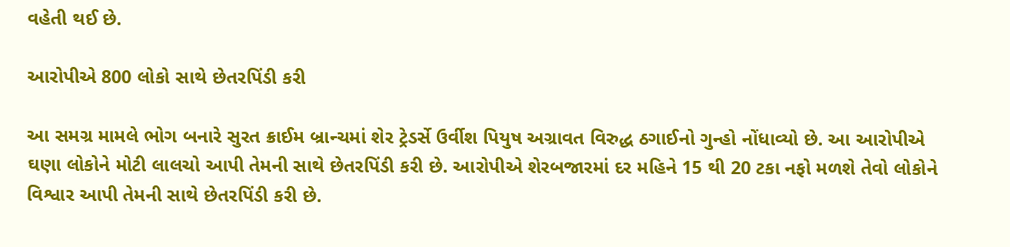વહેતી થઈ છે.

આરોપીએ 800 લોકો સાથે છેતરપિંડી કરી

આ સમગ્ર મામલે ભોગ બનારે સુરત ક્રાઈમ બ્રાન્ચમાં શેર ટ્રેડર્સે ઉર્વીશ પિયુષ અગ્રાવત વિરુદ્ધ ઠગાઈનો ગુન્હો નોંધાવ્યો છે. આ આરોપીએ ઘણા લોકોને મોટી લાલચો આપી તેમની સાથે છેતરપિંડી કરી છે. આરોપીએ શેરબજારમાં દર મહિને 15 થી 20 ટકા નફો મળશે તેવો લોકોને વિશ્વાર આપી તેમની સાથે છેતરપિંડી કરી છે.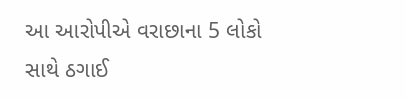આ આરોપીએ વરાછાના 5 લોકો સાથે ઠગાઈ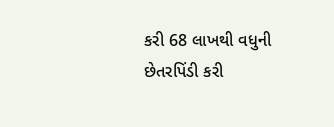કરી 68 લાખથી વધુની છેતરપિંડી કરી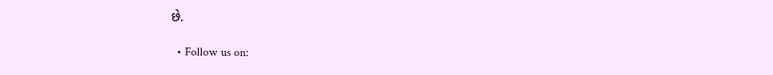છે.

  • Follow us on: